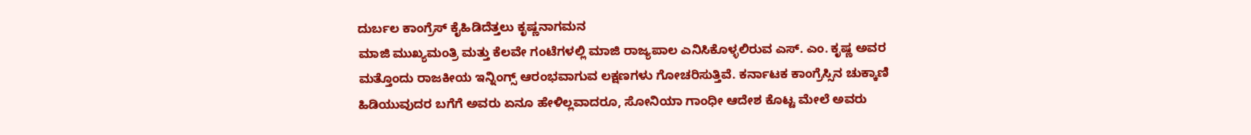ದುರ್ಬಲ ಕಾಂಗ್ರೆಸ್ ಕೈಹಿಡಿದೆತ್ತಲು ಕೃಷ್ಣನಾಗಮನ
ಮಾಜಿ ಮುಖ್ಯಮಂತ್ರಿ ಮತ್ತು ಕೆಲವೇ ಗಂಟೆಗಳಲ್ಲಿ ಮಾಜಿ ರಾಜ್ಯಪಾಲ ಎನಿಸಿಕೊಳ್ಳಲಿರುವ ಎಸ್. ಎಂ. ಕೃಷ್ಣ ಅವರ ಮತ್ತೊಂದು ರಾಜಕೀಯ ಇನ್ನಿಂಗ್ಸ್ ಆರಂಭವಾಗುವ ಲಕ್ಷಣಗಳು ಗೋಚರಿಸುತ್ತಿವೆ. ಕರ್ನಾಟಕ ಕಾಂಗ್ರೆಸ್ಸಿನ ಚುಕ್ಕಾಣಿ ಹಿಡಿಯುವುದರ ಬಗೆಗೆ ಅವರು ಏನೂ ಹೇಳಿಲ್ಲವಾದರೂ, ಸೋನಿಯಾ ಗಾಂಧೀ ಆದೇಶ ಕೊಟ್ಟ ಮೇಲೆ ಅವರು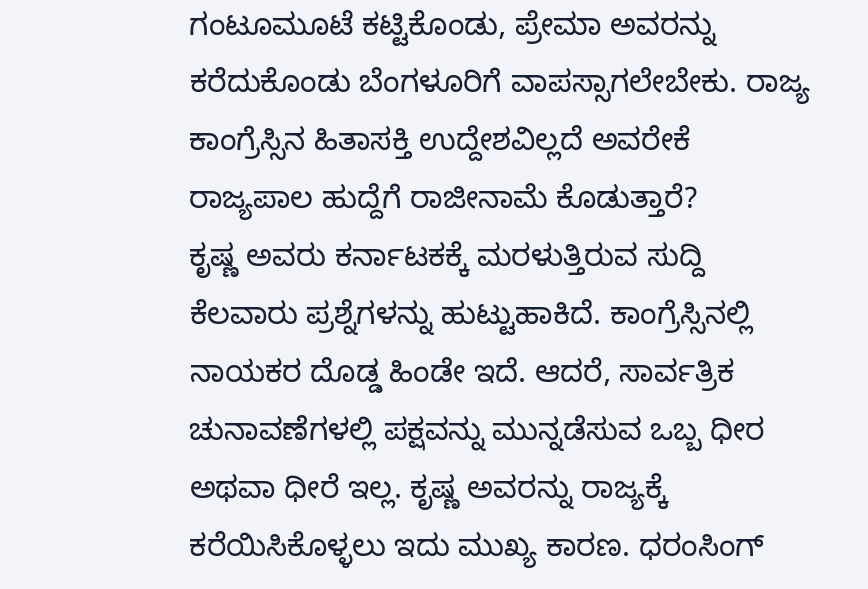ಗಂಟೂಮೂಟೆ ಕಟ್ಟಿಕೊಂಡು, ಪ್ರೇಮಾ ಅವರನ್ನು ಕರೆದುಕೊಂಡು ಬೆಂಗಳೂರಿಗೆ ವಾಪಸ್ಸಾಗಲೇಬೇಕು. ರಾಜ್ಯ ಕಾಂಗ್ರೆಸ್ಸಿನ ಹಿತಾಸಕ್ತಿ ಉದ್ದೇಶವಿಲ್ಲದೆ ಅವರೇಕೆ ರಾಜ್ಯಪಾಲ ಹುದ್ದೆಗೆ ರಾಜೀನಾಮೆ ಕೊಡುತ್ತಾರೆ?
ಕೃಷ್ಣ ಅವರು ಕರ್ನಾಟಕಕ್ಕೆ ಮರಳುತ್ತಿರುವ ಸುದ್ದಿ ಕೆಲವಾರು ಪ್ರಶ್ನೆಗಳನ್ನು ಹುಟ್ಟುಹಾಕಿದೆ. ಕಾಂಗ್ರೆಸ್ಸಿನಲ್ಲಿ ನಾಯಕರ ದೊಡ್ಡ ಹಿಂಡೇ ಇದೆ. ಆದರೆ, ಸಾರ್ವತ್ರಿಕ ಚುನಾವಣೆಗಳಲ್ಲಿ ಪಕ್ಷವನ್ನು ಮುನ್ನಡೆಸುವ ಒಬ್ಬ ಧೀರ ಅಥವಾ ಧೀರೆ ಇಲ್ಲ. ಕೃಷ್ಣ ಅವರನ್ನು ರಾಜ್ಯಕ್ಕೆ ಕರೆಯಿಸಿಕೊಳ್ಳಲು ಇದು ಮುಖ್ಯ ಕಾರಣ. ಧರಂಸಿಂಗ್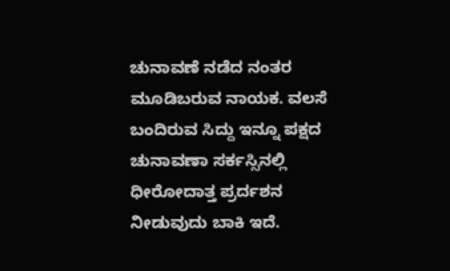ಚುನಾವಣೆ ನಡೆದ ನಂತರ ಮೂಡಿಬರುವ ನಾಯಕ. ವಲಸೆ ಬಂದಿರುವ ಸಿದ್ದು ಇನ್ನೂ ಪಕ್ಷದ ಚುನಾವಣಾ ಸರ್ಕಸ್ಸಿನಲ್ಲಿ ಧೀರೋದಾತ್ತ ಪ್ರರ್ದಶನ ನೀಡುವುದು ಬಾಕಿ ಇದೆ.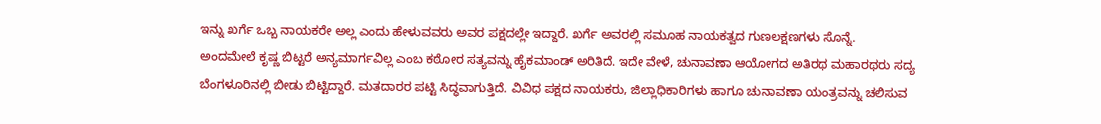ಇನ್ನು ಖರ್ಗೆ ಒಬ್ಬ ನಾಯಕರೇ ಅಲ್ಲ ಎಂದು ಹೇಳುವವರು ಅವರ ಪಕ್ಷದಲ್ಲೇ ಇದ್ದಾರೆ. ಖರ್ಗೆ ಅವರಲ್ಲಿ ಸಮೂಹ ನಾಯಕತ್ವದ ಗುಣಲಕ್ಷಣಗಳು ಸೊನ್ನೆ.
ಅಂದಮೇಲೆ ಕೃಷ್ಣ ಬಿಟ್ಟರೆ ಅನ್ಯಮಾರ್ಗವಿಲ್ಲ ಎಂಬ ಕಠೋರ ಸತ್ಯವನ್ನು ಹೈಕಮಾಂಡ್ ಅರಿತಿದೆ. ಇದೇ ವೇಳೆ, ಚುನಾವಣಾ ಆಯೋಗದ ಅತಿರಥ ಮಹಾರಥರು ಸದ್ಯ ಬೆಂಗಳೂರಿನಲ್ಲಿ ಬೀಡು ಬಿಟ್ಟಿದ್ದಾರೆ. ಮತದಾರರ ಪಟ್ಟಿ ಸಿದ್ಧವಾಗುತ್ತಿದೆ. ವಿವಿಧ ಪಕ್ಷದ ನಾಯಕರು, ಜಿಲ್ಲಾಧಿಕಾರಿಗಳು ಹಾಗೂ ಚುನಾವಣಾ ಯಂತ್ರವನ್ನು ಚಲಿಸುವ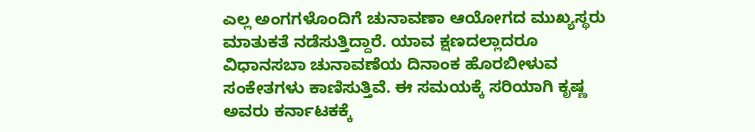ಎಲ್ಲ ಅಂಗಗಳೊಂದಿಗೆ ಚುನಾವಣಾ ಆಯೋಗದ ಮುಖ್ಯಸ್ಥರು ಮಾತುಕತೆ ನಡೆಸುತ್ತಿದ್ದಾರೆ. ಯಾವ ಕ್ಷಣದಲ್ಲಾದರೂ ವಿಧಾನಸಬಾ ಚುನಾವಣೆಯ ದಿನಾಂಕ ಹೊರಬೀಳುವ ಸಂಕೇತಗಳು ಕಾಣಿಸುತ್ತಿವೆ. ಈ ಸಮಯಕ್ಕೆ ಸರಿಯಾಗಿ ಕೃಷ್ಣ ಅವರು ಕರ್ನಾಟಕಕ್ಕೆ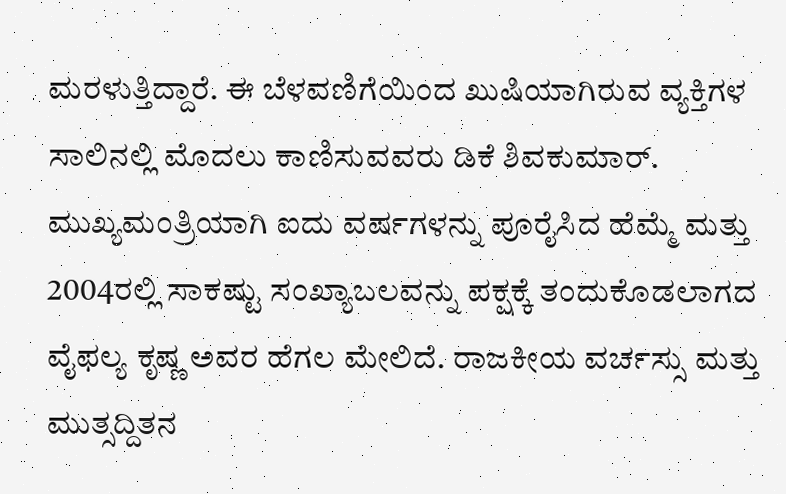ಮರಳುತ್ತಿದ್ದಾರೆ. ಈ ಬೆಳವಣಿಗೆಯಿಂದ ಖುಷಿಯಾಗಿರುವ ವ್ಯಕ್ತಿಗಳ ಸಾಲಿನಲ್ಲಿ ಮೊದಲು ಕಾಣಿಸುವವರು ಡಿಕೆ ಶಿವಕುಮಾರ್.
ಮುಖ್ಯಮಂತ್ರಿಯಾಗಿ ಐದು ವರ್ಷಗಳನ್ನು ಪೂರೈಸಿದ ಹೆಮ್ಮೆ ಮತ್ತು 2004ರಲ್ಲಿ ಸಾಕಷ್ಟು ಸಂಖ್ಯಾಬಲವನ್ನು ಪಕ್ಷಕ್ಕೆ ತಂದುಕೊಡಲಾಗದ ವೈಫಲ್ಯ ಕೃಷ್ಣ ಅವರ ಹೆಗಲ ಮೇಲಿದೆ. ರಾಜಕೀಯ ವರ್ಚಸ್ಸು ಮತ್ತು ಮುತ್ಸದ್ದಿತನ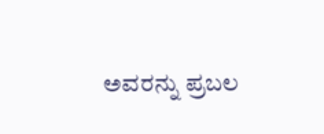ಅವರನ್ನು ಪ್ರಬಲ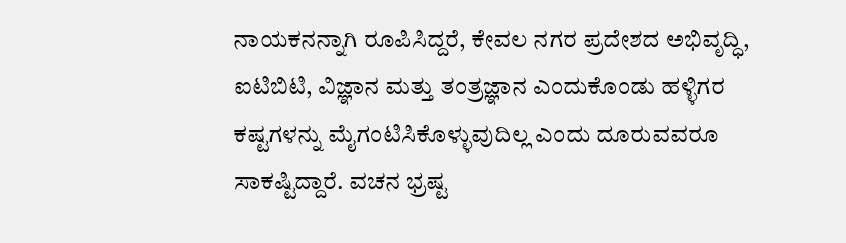ನಾಯಕನನ್ನಾಗಿ ರೂಪಿಸಿದ್ದರೆ, ಕೇವಲ ನಗರ ಪ್ರದೇಶದ ಅಭಿವೃದ್ಧಿ, ಐಟಿಬಿಟಿ, ವಿಜ್ಞಾನ ಮತ್ತು ತಂತ್ರಜ್ಞಾನ ಎಂದುಕೊಂಡು ಹಳ್ಳಿಗರ ಕಷ್ಟಗಳನ್ನು ಮೈಗಂಟಿಸಿಕೊಳ್ಳುವುದಿಲ್ಲ ಎಂದು ದೂರುವವರೂ ಸಾಕಷ್ಟಿದ್ದಾರೆ. ವಚನ ಭ್ರಷ್ಟ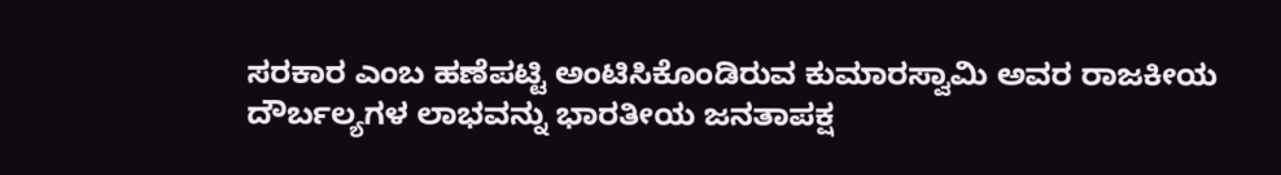ಸರಕಾರ ಎಂಬ ಹಣೆಪಟ್ಟಿ ಅಂಟಿಸಿಕೊಂಡಿರುವ ಕುಮಾರಸ್ವಾಮಿ ಅವರ ರಾಜಕೀಯ ದೌರ್ಬಲ್ಯಗಳ ಲಾಭವನ್ನು ಭಾರತೀಯ ಜನತಾಪಕ್ಷ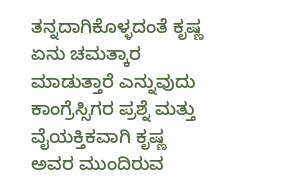ತನ್ನದಾಗಿಕೊಳ್ಳದಂತೆ ಕೃಷ್ಣ ಏನು ಚಮತ್ಕಾರ ಮಾಡುತ್ತಾರೆ ಎನ್ನುವುದು ಕಾಂಗ್ರೆಸ್ಸಿಗರ ಪ್ರಶ್ನೆ ಮತ್ತು ವೈಯಕ್ತಿಕವಾಗಿ ಕೃಷ್ಣ ಅವರ ಮುಂದಿರುವ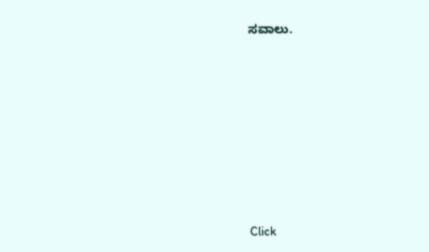ಸವಾಲು.












Click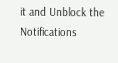it and Unblock the Notifications